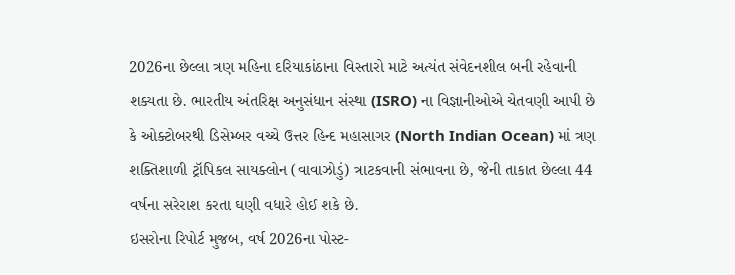2026ના છેલ્લા ત્રણ મહિના દરિયાકાંઠાના વિસ્તારો માટે અત્યંત સંવેદનશીલ બની રહેવાની શક્યતા છે. ભારતીય અંતરિક્ષ અનુસંધાન સંસ્થા (ISRO) ના વિજ્ઞાનીઓએ ચેતવણી આપી છે કે ઓક્ટોબરથી ડિસેમ્બર વચ્ચે ઉત્તર હિન્દ મહાસાગર (North Indian Ocean) માં ત્રણ શક્તિશાળી ટ્રૉપિકલ સાયક્લોન (વાવાઝોડું) ત્રાટકવાની સંભાવના છે, જેની તાકાત છેલ્લા 44 વર્ષના સરેરાશ કરતા ઘણી વધારે હોઈ શકે છે.
ઇસરોના રિપોર્ટ મુજબ, વર્ષ 2026ના પોસ્ટ-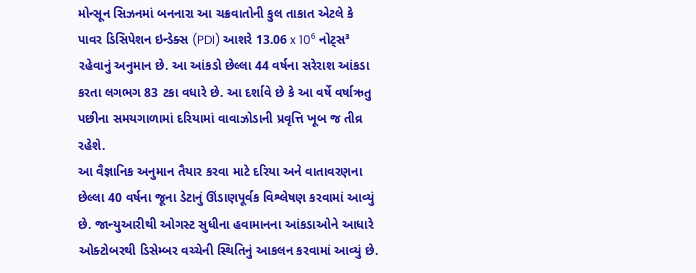મોન્સૂન સિઝનમાં બનનારા આ ચક્રવાતોની કુલ તાકાત એટલે કે પાવર ડિસિપેશન ઇન્ડેક્સ (PDI) આશરે 13.06 x 10⁶ નોટ્સ³ રહેવાનું અનુમાન છે. આ આંકડો છેલ્લા 44 વર્ષના સરેરાશ આંકડા કરતા લગભગ 83 ટકા વધારે છે. આ દર્શાવે છે કે આ વર્ષે વર્ષાઋતુ પછીના સમયગાળામાં દરિયામાં વાવાઝોડાની પ્રવૃત્તિ ખૂબ જ તીવ્ર રહેશે.
આ વૈજ્ઞાનિક અનુમાન તૈયાર કરવા માટે દરિયા અને વાતાવરણના છેલ્લા 40 વર્ષના જૂના ડેટાનું ઊંડાણપૂર્વક વિશ્લેષણ કરવામાં આવ્યું છે. જાન્યુઆરીથી ઓગસ્ટ સુધીના હવામાનના આંકડાઓને આધારે ઓક્ટોબરથી ડિસેમ્બર વચ્ચેની સ્થિતિનું આકલન કરવામાં આવ્યું છે.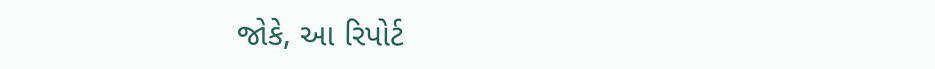જોકે, આ રિપોર્ટ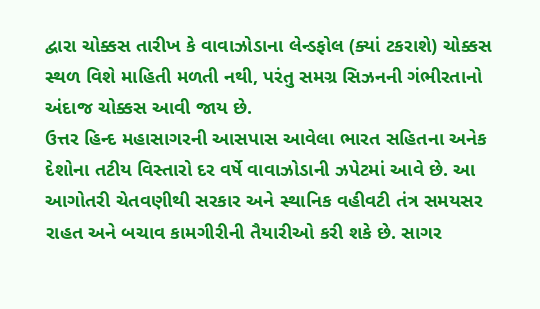દ્વારા ચોક્કસ તારીખ કે વાવાઝોડાના લેન્ડફોલ (ક્યાં ટકરાશે) ચોક્કસ સ્થળ વિશે માહિતી મળતી નથી, પરંતુ સમગ્ર સિઝનની ગંભીરતાનો અંદાજ ચોક્કસ આવી જાય છે.
ઉત્તર હિન્દ મહાસાગરની આસપાસ આવેલા ભારત સહિતના અનેક દેશોના તટીય વિસ્તારો દર વર્ષે વાવાઝોડાની ઝપેટમાં આવે છે. આ આગોતરી ચેતવણીથી સરકાર અને સ્થાનિક વહીવટી તંત્ર સમયસર રાહત અને બચાવ કામગીરીની તૈયારીઓ કરી શકે છે. સાગર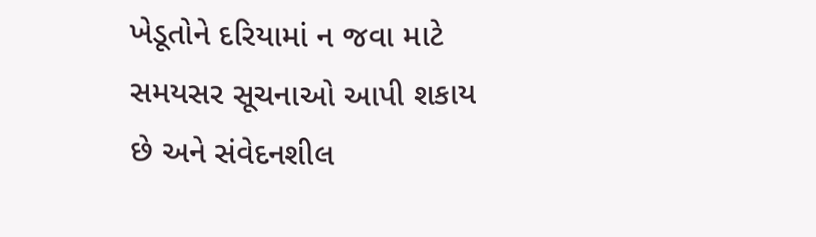ખેડૂતોને દરિયામાં ન જવા માટે સમયસર સૂચનાઓ આપી શકાય છે અને સંવેદનશીલ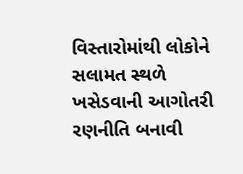વિસ્તારોમાંથી લોકોને સલામત સ્થળે ખસેડવાની આગોતરી રણનીતિ બનાવી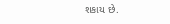શકાય છે.